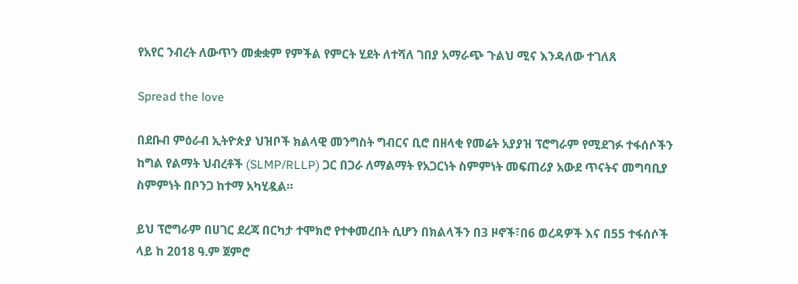የአየር ንብረት ለውጥን መቋቋም የምችል የምርት ሂደት ለተሻለ ገበያ አማራጭ ጉልህ ሚና እንዳለው ተገለጸ

Spread the love

በደቡብ ምዕራብ ኢትዮጵያ ህዝቦች ክልላዊ መንግስት ግብርና ቢሮ በዘላቂ የመሬት አያያዝ ፕሮግራም የሚደገፉ ተፋሰሶችን ከግል የልማት ህብረቶች (SLMP/RLLP) ጋር በጋራ ለማልማት የአጋርነት ስምምነት መፍጠሪያ አውደ ጥናትና መግባቢያ ስምምነት በቦንጋ ከተማ አካሂዷል።

ይህ ፕሮግራም በሀገር ደረጃ በርካታ ተሞክሮ የተቀመረበት ሲሆን በክልላችን በ3 ዞኖች፣በ6 ወረዳዎች እና በ55 ተፋሰሶች ላይ ከ 2018 ዓ.ም ጀምሮ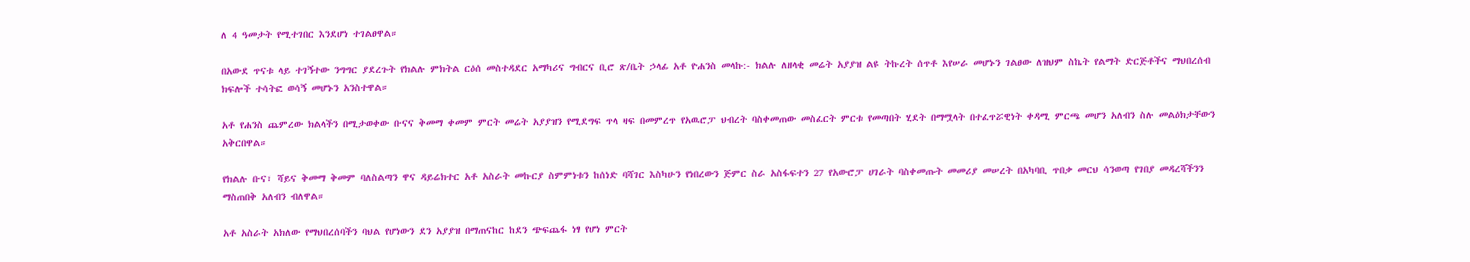ለ 4 ዓመታት የሚተገበር እንደሆነ ተገልፀዋል።

በአውደ ጥናቱ ላይ ተገኝተው ንግግር ያደረጉት የክልሉ ምክትል ርዕሰ መስተዳደር አማካሪና ግብርና ቢሮ ጽ/ቤት ኃላፊ አቶ ዮሐንስ መላኩ:- ክልሉ ለዘላቂ መሬት አያያዝ ልዩ ትኩረት ሰጥቶ እየሠራ መሆኑን ገልፀው ለዝህም ስኬት የልማት ድርጅቶችና ማህበረሰብ ክፍሎች ተሳትፎ ወሳኝ መሆኑን አንስተዋል።

አቶ የሐንስ ጨምረው ክልላችን በሚታወቀው ቡናና ቅመማ ቀመም ምርት መሬት አያያዝን የሚደግፍ ጥላ ዛፍ በመምረጥ የአዉሮፓ ህብረት ባስቀመጠው መስፈርት ምርቱ የመጣበት ሂደት በማሟላት በተፈጥሯዊነት ቀዳሚ ምርጫ መሆን አለብን ስሉ መልዕክታቸውን አቅርበዋል።

የክልሉ ቡና፣ ሻይና ቅመማ ቅመም ባለስልጣን ዋና ዳይሬክተር አቶ አስራት መኩርያ ስምምነቱን ከሰነድ ባሻገር እስካሁን የነበረውን ጅምር ስራ አስፋፍተን 27 የአውሮፓ ሀገራት ባስቀመጡት መመሪያ መሠረት በአካባቢ ጥበቃ መርህ ሳንወጣ የገበያ መዳረሻችንን ማስጠበቅ አለብን ብለዋል።

አቶ አስራት አክለው የማህበረሰባችን ባህል የሆነውን ደን አያያዝ በማጠናከር ከደን ጭፍጨፋ ነፃ የሆነ ምርት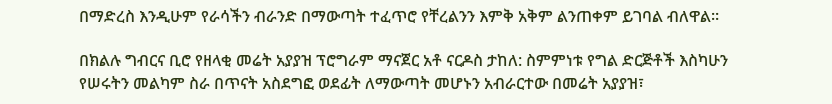በማድረስ እንዲሁም የራሳችን ብራንድ በማውጣት ተፈጥሮ የቸረልንን እምቅ አቅም ልንጠቀም ይገባል ብለዋል።

በክልሉ ግብርና ቢሮ የዘላቂ መሬት አያያዝ ፕሮግራም ማናጀር አቶ ናርዶስ ታከለ: ስምምነቱ የግል ድርጅቶች እስካሁን የሠሩትን መልካም ስራ በጥናት አስደግፎ ወደፊት ለማውጣት መሆኑን አብራርተው በመሬት አያያዝ፣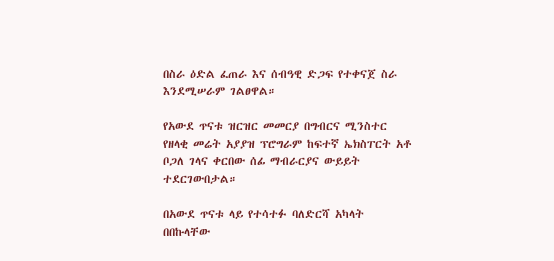በስራ ዕድል ፈጠራ እና ሰብዓዊ ድጋፍ የተቀናጀ ስራ እንደሚሠራም ገልፀዋል።

የአውደ ጥናቱ ዝርዝር መመርያ በግብርና ሚንስተር የዘላቂ መሬት አያያዝ ፕሮግራም ከፍተኛ ኤክስፐርት አቶ ቦጋለ ገላና ቀርበው ሰፊ ማብራርያና ውይይት ተደርገውበታል።

በአውደ ጥናቱ ላይ የተሳተፉ ባለድርሻ አካላት በበኩላቸው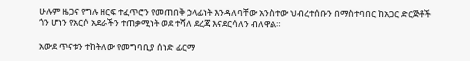ሁሉም ዜጋና የግሉ ዘርፍ ተፈጥሮን የመጠበቅ ኃላፊነት እንዳለባቸው አንስተው ህብረተሰቡን በማስተባበር ከአጋር ድርጅቶች ጎን ሆነን የአርሶ አደራችን ተጠቃሚነት ወደ ተሻለ ደረጃ እናደርሳለን ብለዋል።

አውደ ጥናቱን ተከትለው የመግባቢያ ሰነድ ፊርማ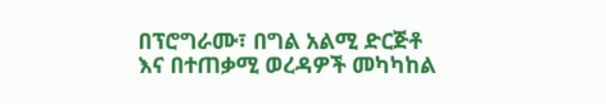በፕሮግራሙ፣ በግል አልሚ ድርጅቶ እና በተጠቃሚ ወረዳዎች መካካከል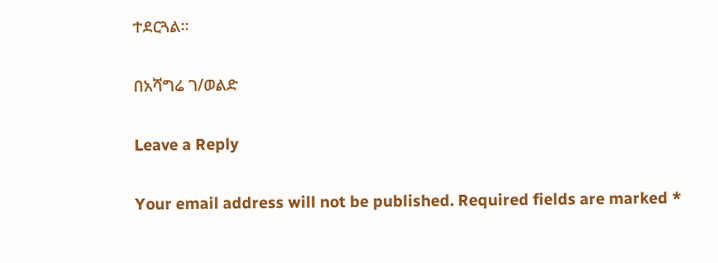ተደርጓል።

በአሻግሬ ገ/ወልድ

Leave a Reply

Your email address will not be published. Required fields are marked *